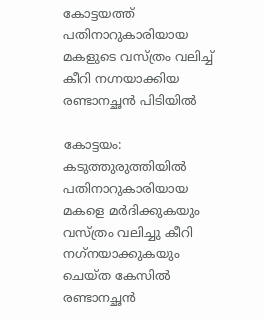കോട്ടയത്ത് പതിനാറുകാരിയായ മകളുടെ വസ്ത്രം വലിച്ച് കീറി നഗ്നയാക്കിയ രണ്ടാനച്ഛന്‍ പിടിയില്‍

കോട്ടയം: കടുത്തുരുത്തിയില്‍ പതിനാറുകാരിയായ മകളെ മര്‍ദിക്കുകയും വസ്ത്രം വലിച്ചു കീറി നഗ്‌നയാക്കുകയും ചെയ്ത കേസില്‍ രണ്ടാനച്ഛന്‍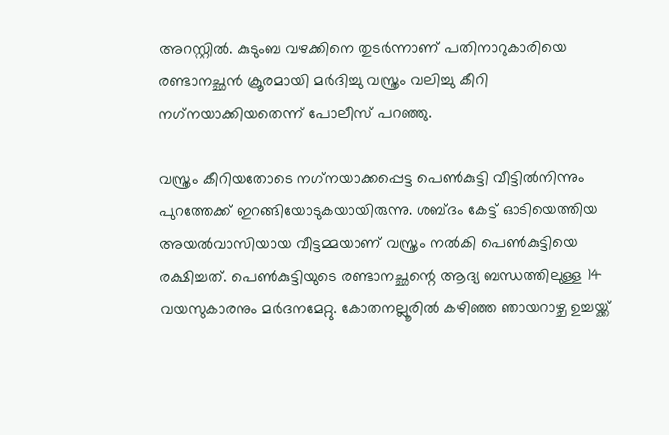അറസ്റ്റില്‍. കുടുംബ വഴക്കിനെ തുടര്‍ന്നാണ് പതിനാറുകാരിയെ രണ്ടാനച്ഛന്‍ ക്രൂരമായി മര്‍ദിച്ചു വസ്ത്രം വലിച്ചു കീറി നഗ്‌നയാക്കിയതെന്ന് പോലീസ് പറഞ്ഞു.

വസ്ത്രം കീറിയതോടെ നഗ്‌നയാക്കപ്പെട്ട പെണ്‍കുട്ടി വീട്ടില്‍നിന്നും പുറത്തേക്ക് ഇറങ്ങിയോടുകയായിരുന്നു. ശബ്ദം കേട്ട് ഓടിയെത്തിയ അയല്‍വാസിയായ വീട്ടമ്മയാണ് വസ്ത്രം നല്‍കി പെണ്‍കുട്ടിയെ രക്ഷിച്ചത്. പെണ്‍കുട്ടിയുടെ രണ്ടാനച്ഛന്റെ ആദ്യ ബന്ധത്തിലുള്ള 14 വയസുകാരനും മര്‍ദനമേറ്റു. കോതനല്ലൂരില്‍ കഴിഞ്ഞ ഞായറാഴ്ച ഉച്ചയ്ക്ക്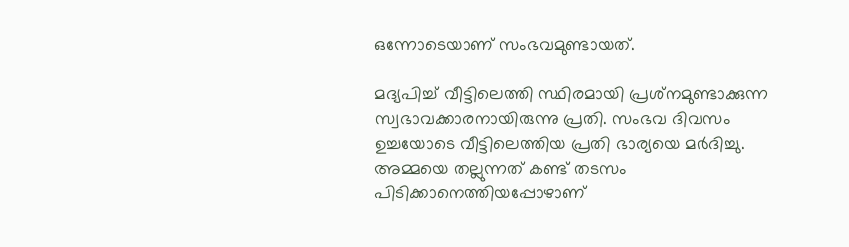ഒന്നോടെയാണ് സംഭവമുണ്ടായത്.

മദ്യപിച്ച് വീട്ടിലെത്തി സ്ഥിരമായി പ്രശ്‌നമുണ്ടാക്കുന്ന സ്വഭാവക്കാരനായിരുന്നു പ്രതി. സംഭവ ദിവസം ഉച്ചയോടെ വീട്ടിലെത്തിയ പ്രതി ഭാര്യയെ മര്‍ദിച്ചു. അമ്മയെ തല്ലുന്നത് കണ്ട് തടസം പിടിക്കാനെത്തിയപ്പോഴാണ്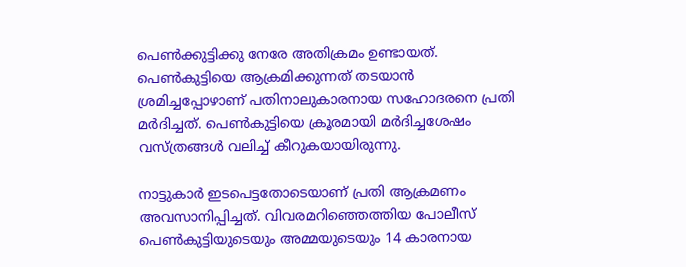പെണ്‍ക്കുട്ടിക്കു നേരേ അതിക്രമം ഉണ്ടായത്. പെണ്‍കുട്ടിയെ ആക്രമിക്കുന്നത് തടയാന്‍ ശ്രമിച്ചപ്പോഴാണ് പതിനാലുകാരനായ സഹോദരനെ പ്രതി മര്‍ദിച്ചത്. പെണ്‍കുട്ടിയെ ക്രൂരമായി മര്‍ദിച്ചശേഷം വസ്ത്രങ്ങള്‍ വലിച്ച് കീറുകയായിരുന്നു.

നാട്ടുകാര്‍ ഇടപെട്ടതോടെയാണ് പ്രതി ആക്രമണം അവസാനിപ്പിച്ചത്. വിവരമറിഞ്ഞെത്തിയ പോലീസ് പെണ്‍കുട്ടിയുടെയും അമ്മയുടെയും 14 കാരനായ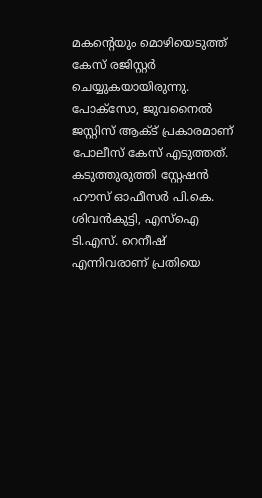മകന്റെയും മൊഴിയെടുത്ത് കേസ് രജിസ്റ്റര്‍ ചെയ്യുകയായിരുന്നു. പോക്‌സോ, ജുവനൈല്‍ ജസ്റ്റിസ് ആക്ട് പ്രകാരമാണ് പോലീസ് കേസ് എടുത്തത്. കടുത്തുരുത്തി സ്റ്റേഷന്‍ ഹൗസ് ഓഫീസര്‍ പി.കെ. ശിവന്‍കുട്ടി, എസ്‌ഐ ടി.എസ്. റെനീഷ് എന്നിവരാണ് പ്രതിയെ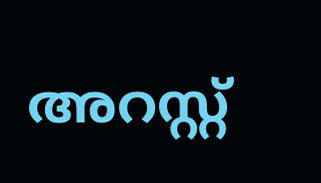അറസ്റ്റ്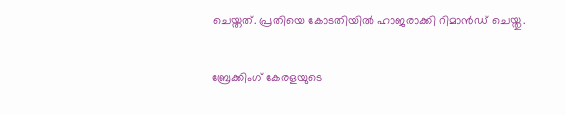ചെയ്തത്. പ്രതിയെ കോടതിയില്‍ ഹാജരാക്കി റിമാന്‍ഡ് ചെയ്തു.

ബ്രേക്കിംഗ് കേരളയുടെ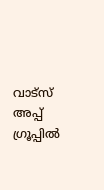വാട്സ് അപ്പ് ഗ്രൂപ്പിൽ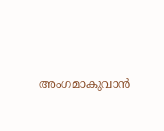അംഗമാകുവാൻ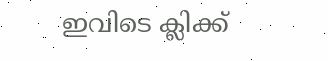ഇവിടെ ക്ലിക്ക്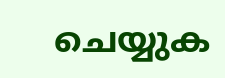ചെയ്യുക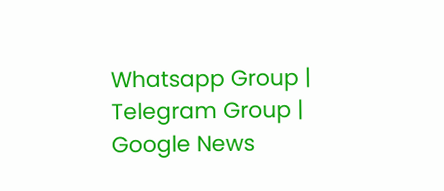Whatsapp Group | Telegram Group | Google News